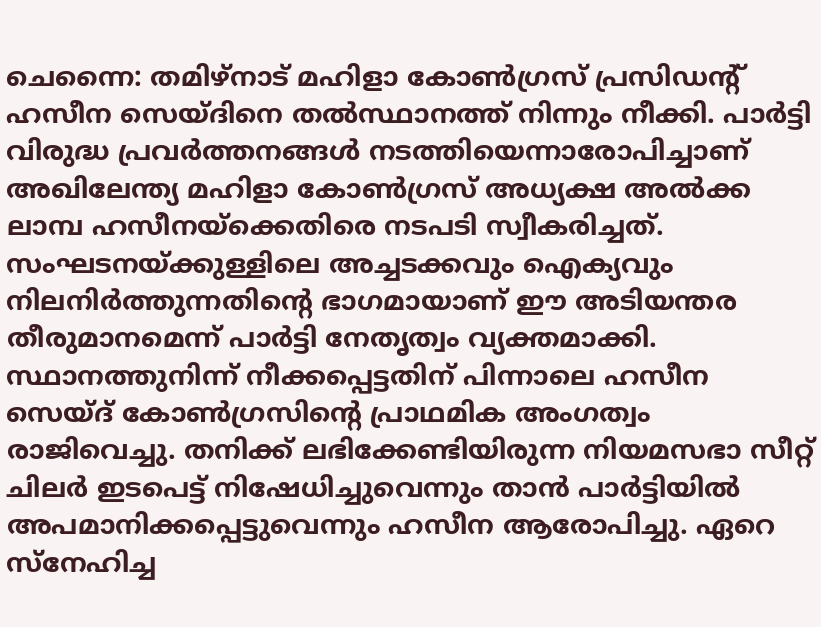ചെന്നൈ: തമിഴ്നാട് മഹിളാ കോൺഗ്രസ് പ്രസിഡന്റ് ഹസീന സെയ്ദിനെ തൽസ്ഥാനത്ത് നിന്നും നീക്കി. പാർട്ടി വിരുദ്ധ പ്രവർത്തനങ്ങൾ നടത്തിയെന്നാരോപിച്ചാണ് അഖിലേന്ത്യ മഹിളാ കോൺഗ്രസ് അധ്യക്ഷ അൽക്ക ലാമ്പ ഹസീനയ്ക്കെതിരെ നടപടി സ്വീകരിച്ചത്. സംഘടനയ്ക്കുള്ളിലെ അച്ചടക്കവും ഐക്യവും നിലനിർത്തുന്നതിന്റെ ഭാഗമായാണ് ഈ അടിയന്തര തീരുമാനമെന്ന് പാർട്ടി നേതൃത്വം വ്യക്തമാക്കി.
സ്ഥാനത്തുനിന്ന് നീക്കപ്പെട്ടതിന് പിന്നാലെ ഹസീന സെയ്ദ് കോൺഗ്രസിന്റെ പ്രാഥമിക അംഗത്വം രാജിവെച്ചു. തനിക്ക് ലഭിക്കേണ്ടിയിരുന്ന നിയമസഭാ സീറ്റ് ചിലർ ഇടപെട്ട് നിഷേധിച്ചുവെന്നും താൻ പാർട്ടിയിൽ അപമാനിക്കപ്പെട്ടുവെന്നും ഹസീന ആരോപിച്ചു. ഏറെ സ്നേഹിച്ച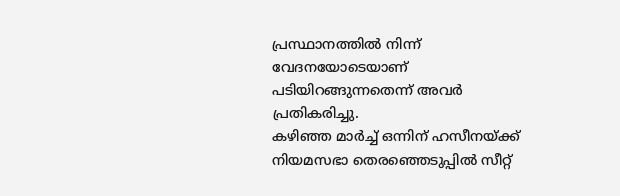പ്രസ്ഥാനത്തിൽ നിന്ന് വേദനയോടെയാണ് പടിയിറങ്ങുന്നതെന്ന് അവർ പ്രതികരിച്ചു.
കഴിഞ്ഞ മാർച്ച് ഒന്നിന് ഹസീനയ്ക്ക് നിയമസഭാ തെരഞ്ഞെടുപ്പിൽ സീറ്റ്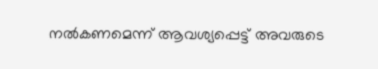നൽകണമെന്ന് ആവശ്യപ്പെട്ട് അവരുടെ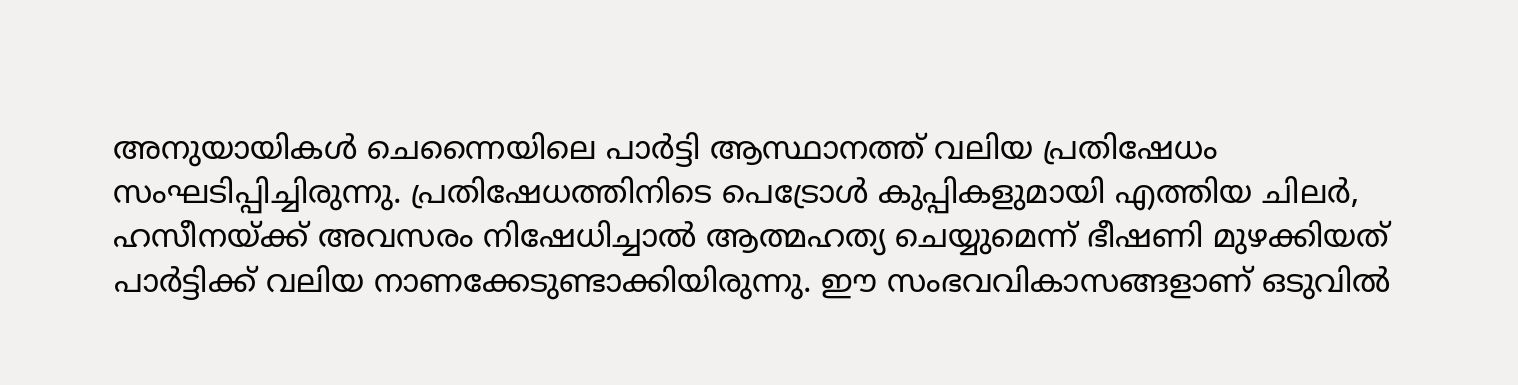അനുയായികൾ ചെന്നൈയിലെ പാർട്ടി ആസ്ഥാനത്ത് വലിയ പ്രതിഷേധം സംഘടിപ്പിച്ചിരുന്നു. പ്രതിഷേധത്തിനിടെ പെട്രോൾ കുപ്പികളുമായി എത്തിയ ചിലർ, ഹസീനയ്ക്ക് അവസരം നിഷേധിച്ചാൽ ആത്മഹത്യ ചെയ്യുമെന്ന് ഭീഷണി മുഴക്കിയത് പാർട്ടിക്ക് വലിയ നാണക്കേടുണ്ടാക്കിയിരുന്നു. ഈ സംഭവവികാസങ്ങളാണ് ഒടുവിൽ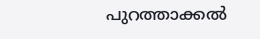പുറത്താക്കൽ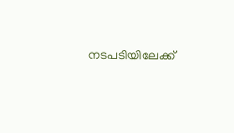നടപടിയിലേക്ക്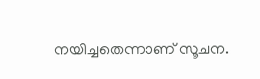നയിച്ചതെന്നാണ് സൂചന.